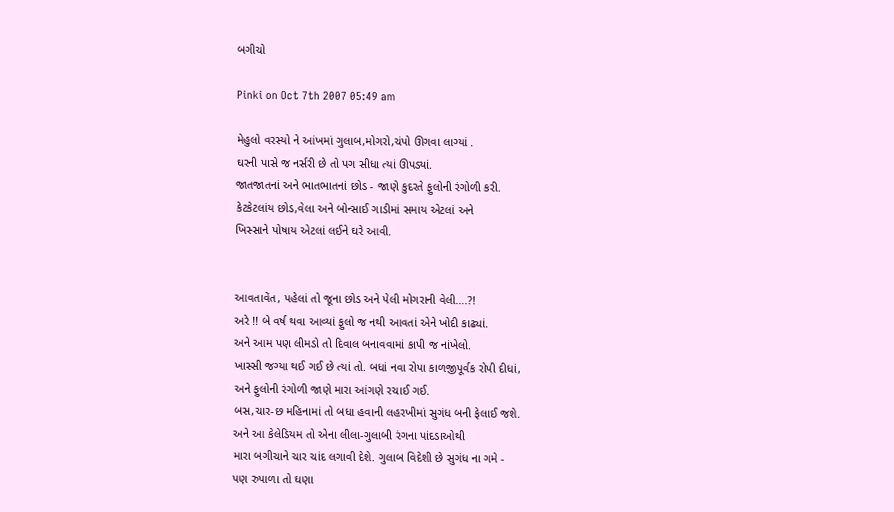બગીચો

Pinki on Oct 7th 2007 05:49 am

મેહુલો વરસ્યો ને આંખમાં ગુલાબ,મોગરો,ચંપો ઊગવા લાગ્યાં .
ઘરની પાસે જ નર્સરી છે તો પગ સીધા ત્યાં ઊપડ્યાં.
જાતજાતનાં અને ભાતભાતનાં છોડ - જાણે કુદરતે ફુલોની રંગોળી કરી.
કેટકેટલાંય છોડ,વેલા અને બોન્સાઈ ગાડીમાં સમાય એટલાં અને
ખિસ્સાને પોષાય એટલાં લઈને ઘરે આવી.


આવતાવેંત, પહેલાં તો જૂના છોડ અને પેલી મોગરાની વેલી….?!
અરે !! બે વર્ષ થવા આવ્યાં ફુલો જ નથી આવતાં એને ખોદી કાઢ્યાં.
અને આમ પણ લીમડો તો દિવાલ બનાવવામાં કાપી જ નાંખેલો.
ખાસ્સી જગ્યા થઈ ગઈ છે ત્યાં તો. બધાં નવા રોપા કાળજીપૂર્વક રોપી દીધાં,
અને ફુલોની રંગોળી જાણે મારા આંગણે રચાઈ ગઈ.
બસ,ચાર-છ મહિનામાં તો બધા હવાની લહરખીમાં સુગંધ બની ફેલાઈ જશે.
અને આ કેલેડિયમ તો એના લીલા-ગુલાબી રંગના પાંદડાઓથી
મારા બગીચાને ચાર ચાંદ લગાવી દેશે. ગુલાબ વિદેશી છે સુગંધ ના ગમે -
પણ રુપાળા તો ઘણા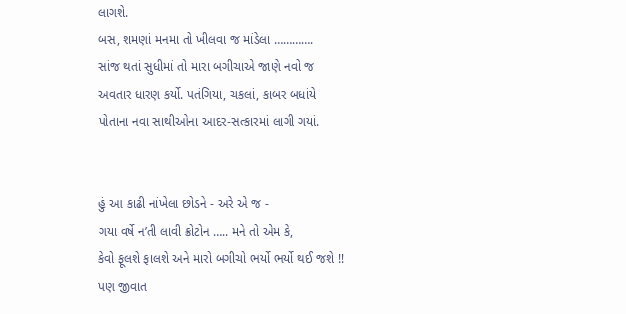લાગશે.
બસ, શમણાં મનમા તો ખીલવા જ માંડેલા ………….
સાંજ થતાં સુધીમાં તો મારા બગીચાએ જાણે નવો જ
અવતાર ધારણ કર્યો. પતંગિયા, ચકલાં, કાબર બધાંયે
પોતાના નવા સાથીઓના આદર-સત્કારમાં લાગી ગયાં.


હું આ કાઢી નાંખેલા છોડને - અરે એ જ -
ગયા વર્ષે ન’તી લાવી ક્રોટોન ….. મને તો એમ કે,
કેવો ફૂલશે ફાલશે અને મારો બગીચો ભર્યો ભર્યો થઈ જશે !!
પણ જીવાત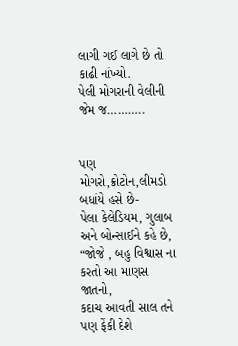લાગી ગઈ લાગે છે તો કાઢી નાંખ્યો.
પેલી મોગરાની વેલીની જેમ જ………..


પણ મોગરો,ક્રોટોન,લીમડો બધાંયે હસે છે-
પેલા કેલેડિયમ, ગુલાબ અને બોન્સાઈને કહે છે,
“જોજે , બહુ વિશ્વાસ ના કરતો આ માણસ જાતનો,
કદાચ આવતી સાલ તને પણ ફેંકી દેશે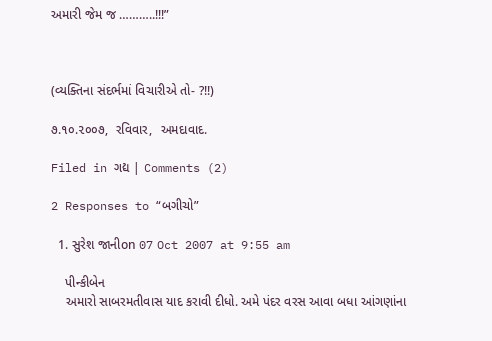અમારી જેમ જ ………..!!!”



(વ્યક્તિના સંદર્ભમાં વિચારીએ તો- ?!!)

૭.૧૦.૨૦૦૭,  રવિવાર,  અમદાવાદ.

Filed in ગદ્ય | Comments (2)

2 Responses to “બગીચો”

  1. સુરેશ જાનીon 07 Oct 2007 at 9:55 am

    પીન્કીબેન
    અમારો સાબરમતીવાસ યાદ કરાવી દીધો. અમે પંદર વરસ આવા બધા આંગણાંના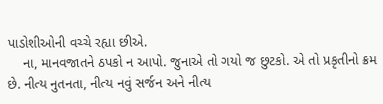પાડોશીઓની વચ્ચે રહ્યા છીએ.
    ના, માનવજાતને ઠપકો ન આપો. જુનાએ તો ગયો જ છુટકો. એ તો પ્રકૃતીનો ક્રમ છે. નીત્ય નુતનતા, નીત્ય નવું સર્જન અને નીત્ય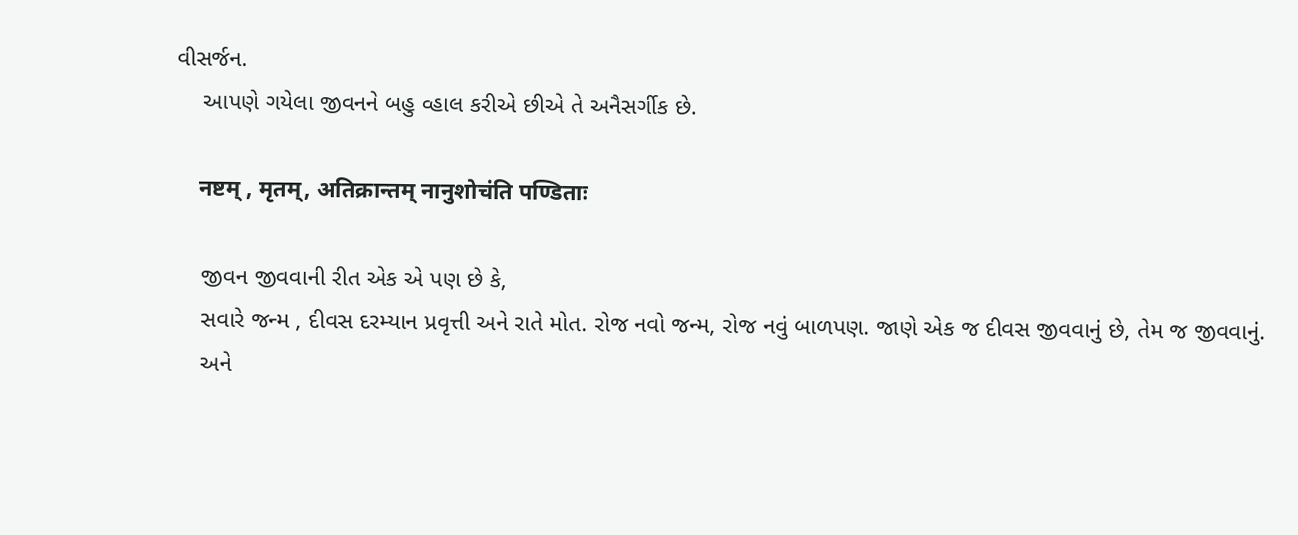વીસર્જન.
    આપણે ગયેલા જીવનને બહુ વ્હાલ કરીએ છીએ તે અનૈસર્ગીક છે.

    नष्टम् , मृतम्, अतिक्रान्तम् नानुशोचंति पण्डिताः

    જીવન જીવવાની રીત એક એ પણ છે કે,
    સવારે જન્મ , દીવસ દરમ્યાન પ્રવૃત્તી અને રાતે મોત. રોજ નવો જન્મ, રોજ નવું બાળપણ. જાણે એક જ દીવસ જીવવાનું છે, તેમ જ જીવવાનું.
    અને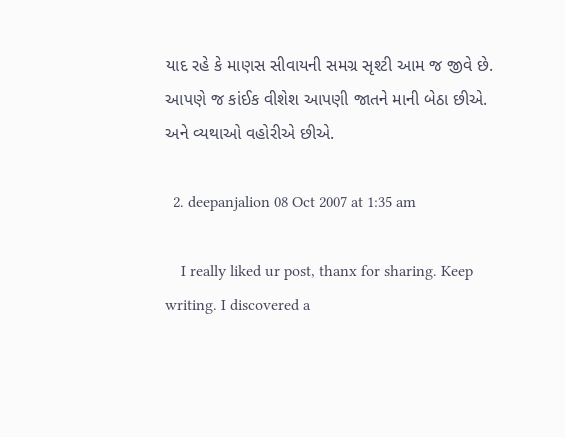યાદ રહે કે માણસ સીવાયની સમગ્ર સૃશ્ટી આમ જ જીવે છે. આપણે જ કાંઈક વીશેશ આપણી જાતને માની બેઠા છીએ. અને વ્યથાઓ વહોરીએ છીએ.

  2. deepanjalion 08 Oct 2007 at 1:35 am

    I really liked ur post, thanx for sharing. Keep writing. I discovered a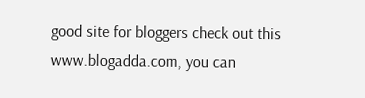good site for bloggers check out this www.blogadda.com, you can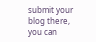submit your blog there, you can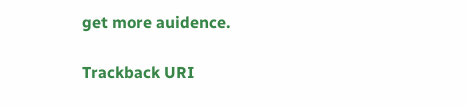get more auidence.

Trackback URI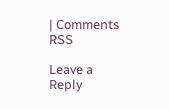| Comments RSS

Leave a Reply